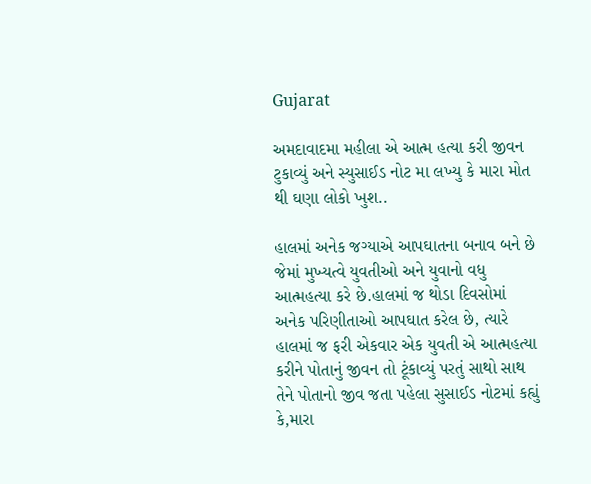Gujarat

અમદાવાદમા મહીલા એ આત્મ હત્યા કરી જીવન ટુકાવ્યું અને સ્યુસાઈડ નોટ મા લખ્યુ કે મારા મોત થી ઘણા લોકો ખુશ..

હાલમાં અનેક જગ્યાએ આપઘાતના બનાવ બને છે જેમાં મુખ્યત્વે યુવતીઓ અને યુવાનો વધુ આત્મહત્યા કરે છે.હાલમાં જ થોડા દિવસોમાં અનેક પરિણીતાઓ આપઘાત કરેલ છે, ત્યારે હાલમાં જ ફરી એકવાર એક યુવતી એ આત્મહત્યા કરીને પોતાનું જીવન તો ટૂંકાવ્યું પરતું સાથો સાથ તેને પોતાનો જીવ જતા પહેલા સુસાઈડ નોટમાં કહ્યું કે,મારા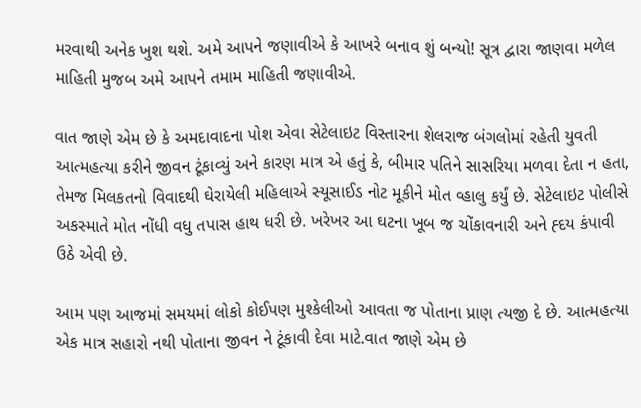મરવાથી અનેક ખુશ થશે. અમે આપને જણાવીએ કે આખરે બનાવ શું બન્યો! સૂત્ર દ્વારા જાણવા મળેલ માહિતી મુજબ અમે આપને તમામ માહિતી જણાવીએ.

વાત જાણે એમ છે કે અમદાવાદના પોશ એવા સેટેલાઇટ વિસ્તારના શેલરાજ બંગલોમાં રહેતી યુવતી આત્મહત્યા કરીને જીવન ટૂંકાવ્યું અને કારણ માત્ર એ હતું કે, બીમાર પતિને સાસરિયા મળવા દેતા ન હતા, તેમજ મિલકતનો વિવાદથી ઘેરાયેલી મહિલાએ સ્યૂસાઈડ નોટ મૂકીને મોત વ્હાલુ કર્યું છે. સેટેલાઇટ પોલીસે અકસ્માતે મોત નોંધી વધુ તપાસ હાથ ધરી છે. ખરેખર આ ઘટના ખૂબ જ ચોંકાવનારી અને હ્દય કંપાવી ઉઠે એવી છે.

આમ પણ આજમાં સમયમાં લોકો કોઈપણ મુશ્કેલીઓ આવતા જ પોતાના પ્રાણ ત્યજી દે છે. આત્મહત્યા એક માત્ર સહારો નથી પોતાના જીવન ને ટૂંકાવી દેવા માટે.વાત જાણે એમ છે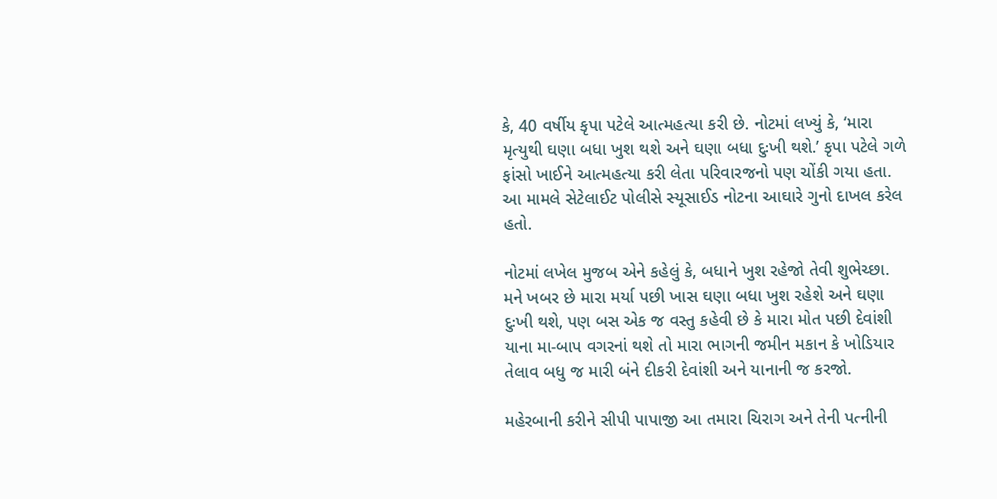કે, 40 વર્ષીય કૃપા પટેલે આત્મહત્યા કરી છે. નોટમાં લખ્યું કે, ‘મારા મૃત્યુથી ઘણા બધા ખુશ થશે અને ઘણા બધા દુઃખી થશે.’ કૃપા પટેલે ગળે ફાંસો ખાઈને આત્મહત્યા કરી લેતા પરિવારજનો પણ ચોંકી ગયા હતા. આ મામલે સેટેલાઈટ પોલીસે સ્યૂસાઈડ નોટના આઘારે ગુનો દાખલ કરેલ હતો.

નોટમાં લખેલ મુજબ એને કહેલું કે, બધાને ખુશ રહેજો તેવી શુભેચ્છા. મને ખબર છે મારા મર્યા પછી ખાસ ઘણા બધા ખુશ રહેશે અને ઘણા દુઃખી થશે, પણ બસ એક જ વસ્તુ કહેવી છે કે મારા મોત પછી દેવાંશી યાના મા-બાપ વગરનાં થશે તો મારા ભાગની જમીન મકાન કે ખોડિયાર તેલાવ બધુ જ મારી બંને દીકરી દેવાંશી અને યાનાની જ કરજો.

મહેરબાની કરીને સીપી પાપાજી આ તમારા ચિરાગ અને તેની પત્નીની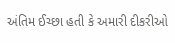અંતિમ ઈચ્છા હતી કે અમારી દીકરીઓ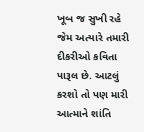ખૂબ જ સુખી રહે જેમ અત્યારે તમારી દીકરીઓ કવિતા પારૂલ છે. આટલું કરશો તો પણ મારી આત્માને શાંતિ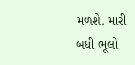મળશે. મારી બધી ભૂલો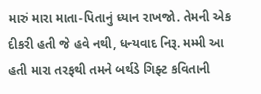મારું મારા માતા-પિતાનું ધ્યાન રાખજો. તેમની એક દીકરી હતી જે હવે નથી, ધન્યવાદ નિરૂ. મમ્મી આ હતી મારા તરફથી તમને બર્થડે ગિફ્ટ કવિતાની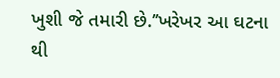ખુશી જે તમારી છે.’’ખરેખર આ ઘટના થી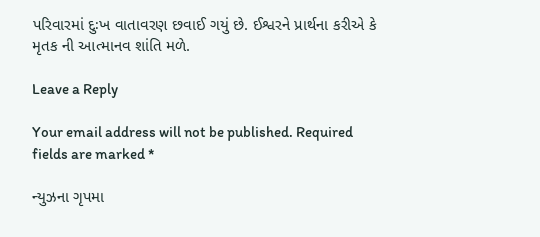પરિવારમાં દુઃખ વાતાવરણ છવાઈ ગયું છે. ઈશ્વરને પ્રાર્થના કરીએ કે મૃતક ની આત્માનવ શાંતિ મળે.

Leave a Reply

Your email address will not be published. Required fields are marked *

ન્યુઝના ગૃપમા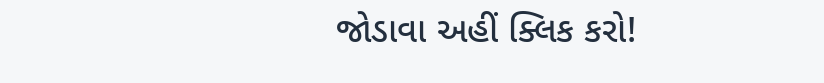જોડાવા અહીં ક્લિક કરો!